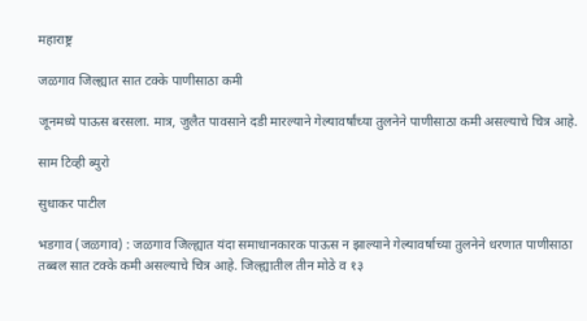महाराष्ट्र

जळगाव जिल्ह्यात सात टक्के पाणीसाठा कमी

जूनमध्ये पाऊस बरसला. मात्र, जुलैत पावसाने दडी मारल्याने गेल्यावर्षांच्या तुलनेने पाणीसाठा कमी असल्याचे चित्र आहे.

साम टिव्ही ब्युरो

सुधाकर पाटील

भडगाव (जळगाव) : जळगाव जिल्ह्यात यंदा समाधानकारक पाऊस न झाल्याने गेल्यावर्षाच्या तुलनेने धरणात पाणीसाठा तब्बल सात टक्के कमी असल्याचे चित्र आहे. जिल्ह्यातील तीन मोठे व १३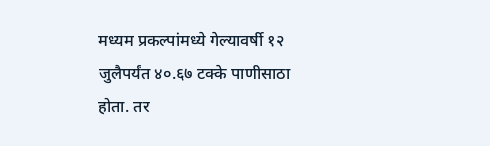मध्यम प्रकल्पांमध्ये गेल्यावर्षी १२ जुलैपर्यंत ४०.६७ टक्के पाणीसाठा होता. तर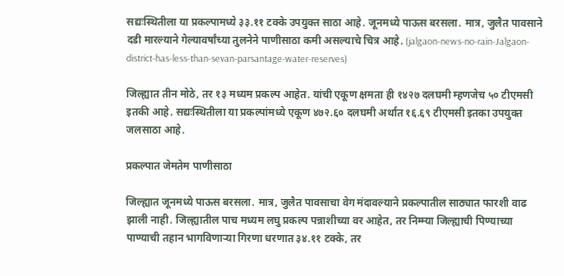सद्यःस्थितीला या प्रकल्पामध्ये ३३.११ टक्के उपयुक्त साठा आहे. जूनमध्ये पाऊस बरसला. मात्र, जुलैत पावसाने दडी मारल्याने गेल्यावर्षांच्या तुलनेने पाणीसाठा कमी असल्याचे चित्र आहे. (jalgaon-news-no-rain-Jalgaon-district-has-less-than-sevan-parsantage-water-reserves)

जिल्ह्यात तीन मोठे, तर १३ मध्यम प्रकल्प आहेत. यांची एकूण क्षमता ही १४२७ दलघमी म्हणजेच ५० टीएमसी इतकी आहे. सद्यःस्थितीला या प्रकल्पांमध्ये एकूण ४७२.६० दलघमी अर्थात १६.६९ टीएमसी इतका उपयुक्त जलसाठा आहे.

प्रकल्पात जेमतेम पाणीसाठा

जिल्ह्यात जूनमध्ये पाऊस बरसला. मात्र, जुलैत पावसाचा वेग मंदावल्याने प्रकल्पातील साठ्यात फारशी वाढ झाली नाही. जिल्ह्यातील पाच मध्यम लघु प्रकल्प पन्नाशीच्या वर आहेत, तर निम्म्या जिल्ह्याची पिण्याच्या पाण्याची तहान भागविणाऱ्या गिरणा धरणात ३४.११ टक्के, तर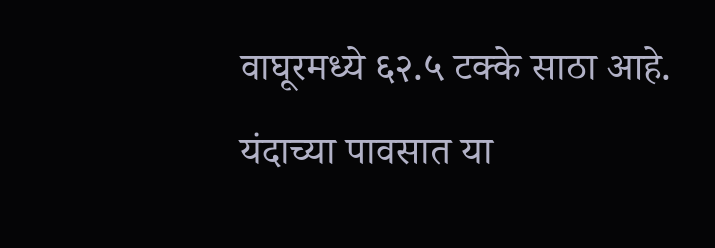वाघूरमध्ये ६२.५ टक्के साठा आहे. यंदाच्या पावसात या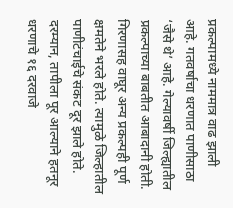प्रकल्पामध्ये नाममात्र वाढ झाली आहे. गतवर्षाचा धरणात पाणीसाठा ‘जैसे थे’ आहे. गेल्यावर्षी जिल्ह्यातील प्रकल्पाच्या बाबतीत आबादानी होती. गिरणासह वाघूर अन्य प्रकल्पही पूर्ण क्षमतेने भरले होते. त्यामुळे जिल्हातील पाणीटंचाईचे संकट दूर झाले होते. दरम्यान, तापीला पूर आल्याने हतनूर धरणाचे १६ दरवाजे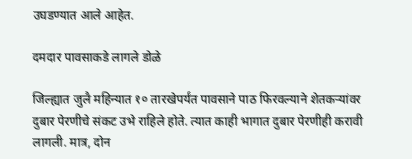उघडण्यात आले आहेत.

दमदार पावसाकडे लागले डोळे

जिल्ह्यात जुलै महिन्यात १० तारखेपर्यंत पावसाने पाठ फिरवल्याने शेतकऱ्यांवर दुबार पेरणीचे संकट उभे राहिले होते. त्यात काही भागात दुबार पेरणीही करावी लागली. मात्र, दोन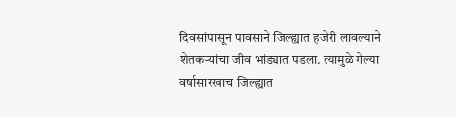दिवसांपासून पावसाने जिल्ह्यात हजेरी लावल्याने शेतकऱ्यांचा जीव भांड्यात पडला. त्यामुळे गेल्या वर्षासारखाच जिल्ह्यात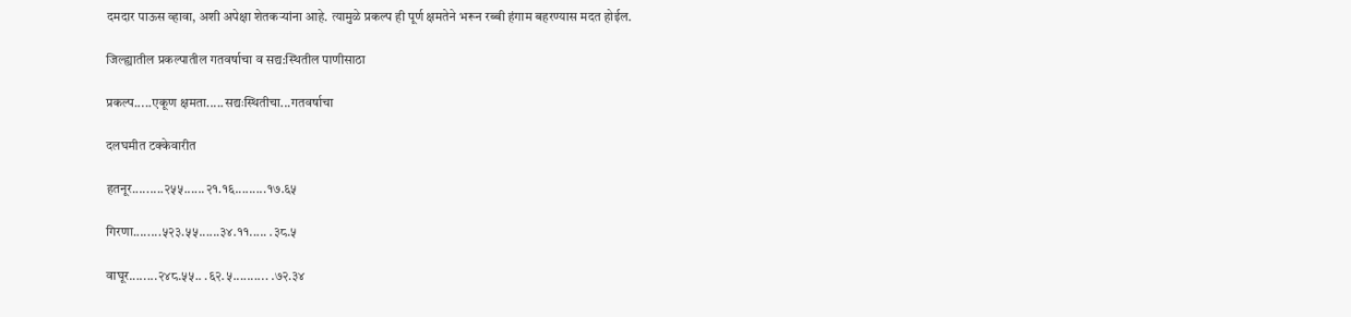दमदार पाऊस व्हावा, अशी अपेक्षा शेतकऱ्यांना आहे. त्यामुळे प्रकल्प ही पूर्ण क्षमतेने भरून रब्बी हंगाम बहरण्यास मदत होईल.

जिल्ह्यातील प्रकल्पातील गतवर्षाचा व सद्य:स्थितील पाणीसाठा

प्रकल्प.....एकूण क्षमता.....सद्यःस्थितीचा...गतवर्षाचा

दलघमीत टक्केवारीत

हतनूर.........२५५......२१.१६.........१७.६५

गिरणा........५२३.५५......३४.११..... .३८.५

वाघूर........२४८.५५.. .६२.५.......... .७२.३४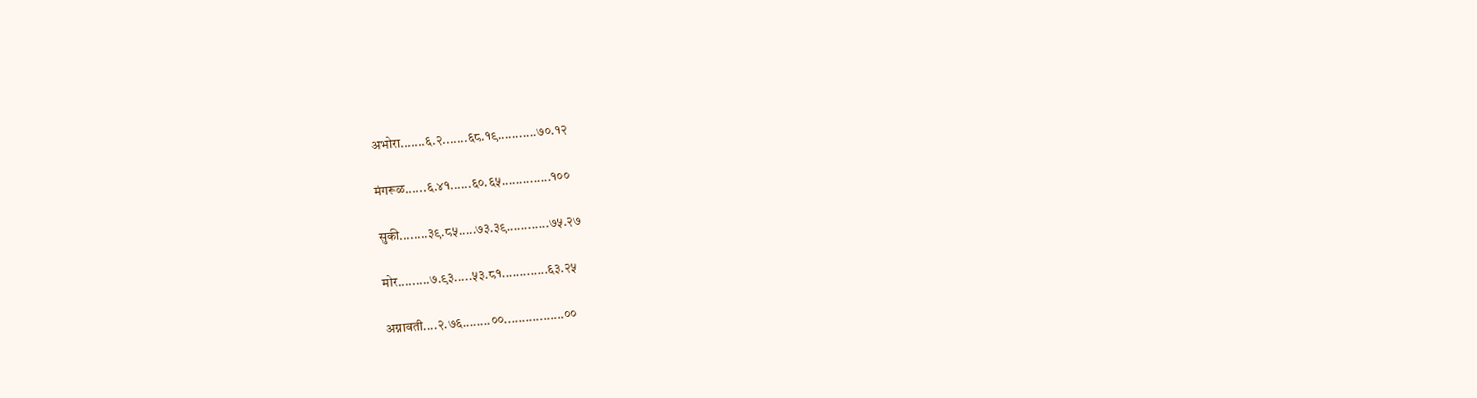अभोरा.......६.२.......६८.१९...........७०.१२

मंगरूळ......६.४१......६०.६५..............१००

सुकी........३९.८५.....७३.३९............७५.२७

मोर.........७.९३.....५३.८१.............६३.२५

अग्नावती....२.७६........००.................००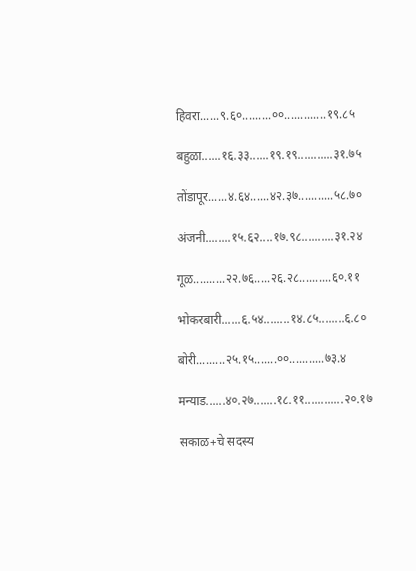हिवरा......९.६०.........००.............१९.८५

बहुळा......१६.३३......१९.१९...........३१.७५

तोंडापूर......४.६४......४२.३७...........५८.७०

अंजनी........१५.६२....१७.९८..........३१.२४

गूळ..........२२.७६.....२६.२८..........६०.११

भोकरबारी......६.५४........१४.८५........६.८०

बोरी.........२५.१५.......००...........७३.४

मन्याड......४०.२७.......१८.११............२०.१७

सकाळ+चे सदस्य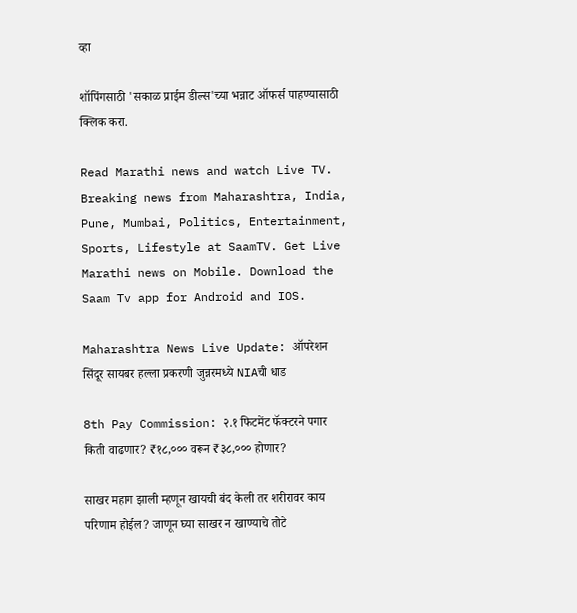व्हा

शॉपिंगसाठी 'सकाळ प्राईम डील्स'च्या भन्नाट ऑफर्स पाहण्यासाठी क्लिक करा.

Read Marathi news and watch Live TV. Breaking news from Maharashtra, India, Pune, Mumbai, Politics, Entertainment, Sports, Lifestyle at SaamTV. Get Live Marathi news on Mobile. Download the Saam Tv app for Android and IOS.

Maharashtra News Live Update: ऑपरेशन सिंदूर सायबर हल्ला प्रकरणी जुन्नरमध्ये NIAची धाड

8th Pay Commission: २.१ फिटमेंट फॅक्टरने पगार किती वाढणार? ₹१८,००० वरून ₹३८,००० होणार?

साखर महाग झाली म्हणून खायची बंद केली तर शरीरावर काय परिणाम होईल? जाणून घ्या साखर न खाण्याचे तोटे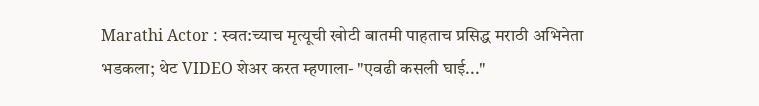Marathi Actor : स्वत:च्याच मृत्यूची खोटी बातमी पाहताच प्रसिद्ध मराठी अभिनेता भडकला; थेट VIDEO शेअर करत म्हणाला- "एवढी कसली घाई..."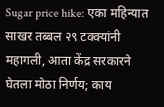Sugar price hike: एका महिन्यात साखर तब्बल २९ टक्क्यांनी महागली, आता केंद्र सरकारने घेतला मोठा निर्णय; काय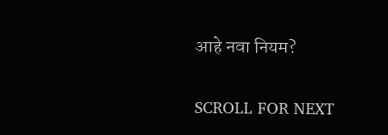आहे नवा नियम?

SCROLL FOR NEXT